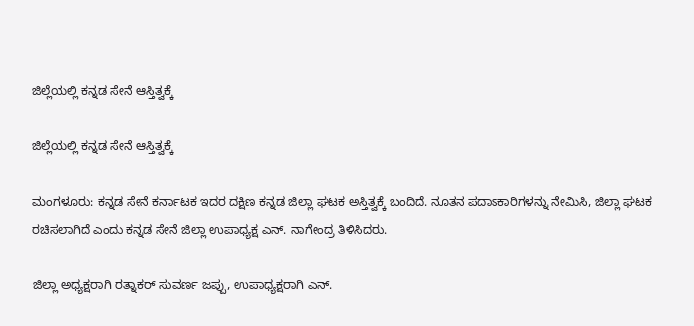ಜಿಲ್ಲೆಯಲ್ಲಿ ಕನ್ನಡ ಸೇನೆ ಆಸ್ತಿತ್ವಕ್ಕೆ

ಜಿಲ್ಲೆಯಲ್ಲಿ ಕನ್ನಡ ಸೇನೆ ಆಸ್ತಿತ್ವಕ್ಕೆ

ಮಂಗಳೂರು: ಕನ್ನಡ ಸೇನೆ ಕರ್ನಾಟಕ ಇದರ ದಕ್ಷಿಣ ಕನ್ನಡ ಜಿಲ್ಲಾ ಘಟಕ ಅಸ್ತಿತ್ವಕ್ಕೆ ಬಂದಿದೆ. ನೂತನ ಪದಾಽಕಾರಿಗಳನ್ನು ನೇಮಿಸಿ, ಜಿಲ್ಲಾ ಘಟಕ ರಚಿಸಲಾಗಿದೆ ಎಂದು ಕನ್ನಡ ಸೇನೆ ಜಿಲ್ಲಾ ಉಪಾಧ್ಯಕ್ಷ ಎನ್. ನಾಗೇಂದ್ರ ತಿಳಿಸಿದರು.

ಜಿಲ್ಲಾ ಅಧ್ಯಕ್ಷರಾಗಿ ರತ್ನಾಕರ್ ಸುವರ್ಣ ಜಪ್ಪು, ಉಪಾಧ್ಯಕ್ಷರಾಗಿ ಎನ್.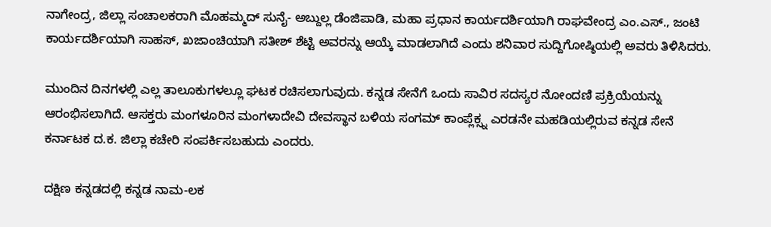ನಾಗೇಂದ್ರ, ಜಿಲ್ಲಾ ಸಂಚಾಲಕರಾಗಿ ಮೊಹಮ್ಮದ್ ಸುನೈ- ಅಬ್ದುಲ್ಲ ಡೆಂಜಿಪಾಡಿ, ಮಹಾ ಪ್ರಧಾನ ಕಾರ್ಯದರ್ಶಿಯಾಗಿ ರಾಘವೇಂದ್ರ ಎಂ.ಎಸ್., ಜಂಟಿ ಕಾರ್ಯದರ್ಶಿಯಾಗಿ ಸಾಹಸ್, ಖಜಾಂಚಿಯಾಗಿ ಸತೀಶ್ ಶೆಟ್ಟಿ ಅವರನ್ನು ಆಯ್ಕೆ ಮಾಡಲಾಗಿದೆ ಎಂದು ಶನಿವಾರ ಸುದ್ದಿಗೋಷ್ಠಿಯಲ್ಲಿ ಅವರು ತಿಳಿಸಿದರು.

ಮುಂದಿನ ದಿನಗಳಲ್ಲಿ ಎಲ್ಲ ತಾಲೂಕುಗಳಲ್ಲೂ ಘಟಕ ರಚಿಸಲಾಗುವುದು. ಕನ್ನಡ ಸೇನೆಗೆ ಒಂದು ಸಾವಿರ ಸದಸ್ಯರ ನೋಂದಣಿ ಪ್ರಕ್ರಿಯೆಯನ್ನು ಆರಂಭಿಸಲಾಗಿದೆ. ಆಸಕ್ತರು ಮಂಗಳೂರಿನ ಮಂಗಳಾದೇವಿ ದೇವಸ್ಥಾನ ಬಳಿಯ ಸಂಗಮ್ ಕಾಂಪ್ಲೆಕ್ಸ್ನ ಎರಡನೇ ಮಹಡಿಯಲ್ಲಿರುವ ಕನ್ನಡ ಸೇನೆ ಕರ್ನಾಟಕ ದ.ಕ. ಜಿಲ್ಲಾ ಕಚೇರಿ ಸಂಪರ್ಕಿಸಬಹುದು ಎಂದರು.

ದಕ್ಷಿಣ ಕನ್ನಡದಲ್ಲಿ ಕನ್ನಡ ನಾಮ-ಲಕ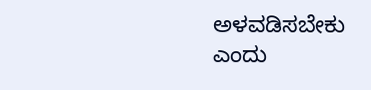ಅಳವಡಿಸಬೇಕು ಎಂದು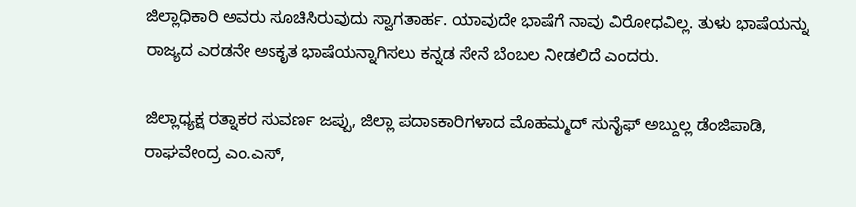ಜಿಲ್ಲಾಧಿಕಾರಿ ಅವರು ಸೂಚಿಸಿರುವುದು ಸ್ವಾಗತಾರ್ಹ. ಯಾವುದೇ ಭಾಷೆಗೆ ನಾವು ವಿರೋಧವಿಲ್ಲ. ತುಳು ಭಾಷೆಯನ್ನು ರಾಜ್ಯದ ಎರಡನೇ ಅಽಕೃತ ಭಾಷೆಯನ್ನಾಗಿಸಲು ಕನ್ನಡ ಸೇನೆ ಬೆಂಬಲ ನೀಡಲಿದೆ ಎಂದರು.

ಜಿಲ್ಲಾಧ್ಯಕ್ಷ ರತ್ನಾಕರ ಸುವರ್ಣ ಜಪ್ಪು, ಜಿಲ್ಲಾ ಪದಾಽಕಾರಿಗಳಾದ ಮೊಹಮ್ಮದ್ ಸುನೈಫ್ ಅಬ್ದುಲ್ಲ ಡೆಂಜಿಪಾಡಿ, ರಾಘವೇಂದ್ರ ಎಂ.ಎಸ್,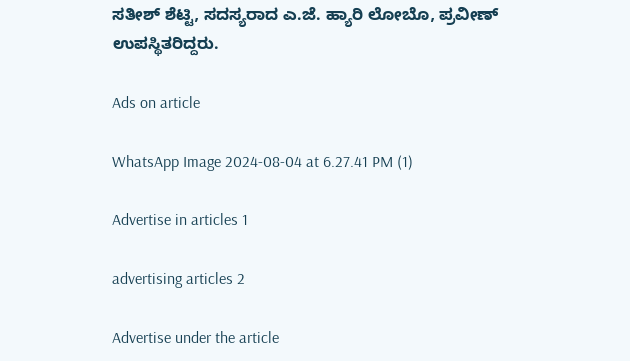ಸತೀಶ್ ಶೆಟ್ಟಿ, ಸದಸ್ಯರಾದ ಎ.ಜೆ. ಹ್ಯಾರಿ ಲೋಬೊ, ಪ್ರವೀಣ್ ಉಪಸ್ಥಿತರಿದ್ದರು.

Ads on article

WhatsApp Image 2024-08-04 at 6.27.41 PM (1)

Advertise in articles 1

advertising articles 2

Advertise under the article